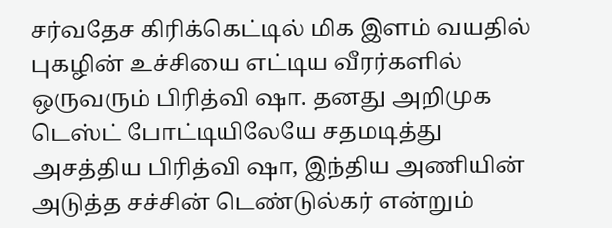சர்வதேச கிரிக்கெட்டில் மிக இளம் வயதில் புகழின் உச்சியை எட்டிய வீரர்களில் ஒருவரும் பிரித்வி ஷா. தனது அறிமுக டெஸ்ட் போட்டியிலேயே சதமடித்து அசத்திய பிரித்வி ஷா, இந்திய அணியின் அடுத்த சச்சின் டெண்டுல்கர் என்றும்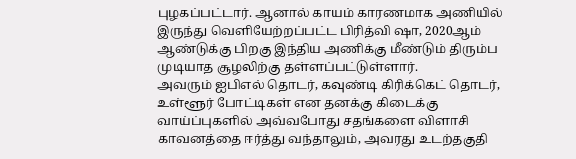புழகப்பட்டார். ஆனால் காயம் காரணமாக அணியில் இருந்து வெளியேற்றப்பட்ட பிரித்வி ஷா, 2020ஆம் ஆண்டுக்கு பிறகு இந்திய அணிக்கு மீண்டும் திரும்ப முடியாத சூழலிற்கு தள்ளப்பட்டுள்ளார்.
அவரும் ஐபிஎல் தொடர், கவுண்டி கிரிக்கெட் தொடர், உள்ளூர் போட்டிகள் என தனக்கு கிடைக்கு வாய்ப்புகளில் அவ்வபோது சதங்களை விளாசி காவனத்தை ஈர்த்து வந்தாலும், அவரது உடற்தகுதி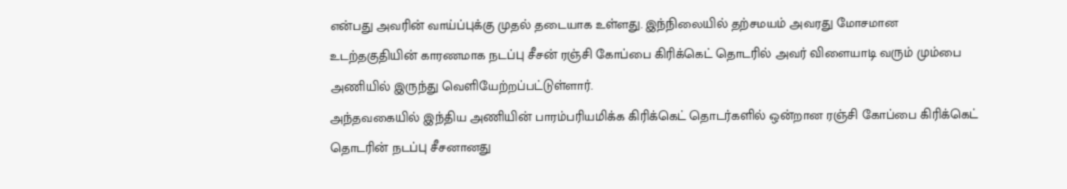என்பது அவரின் வாய்ப்புக்கு முதல் தடையாக உள்ளது. இந்நிலையில் தற்சமயம் அவரது மோசமான உடற்தகுதியின் காரணமாக நடப்பு சீசன் ரஞ்சி கோப்பை கிரிக்கெட் தொடரில் அவர் விளையாடி வரும் மும்பை அணியில் இருந்து வெளியேற்றப்பட்டுள்ளார்.
அந்தவகையில் இந்திய அணியின் பாரம்பரியமிக்க கிரிக்கெட் தொடர்களில் ஒன்றான ரஞ்சி கோப்பை கிரிக்கெட் தொடரின் நடப்பு சீசனானது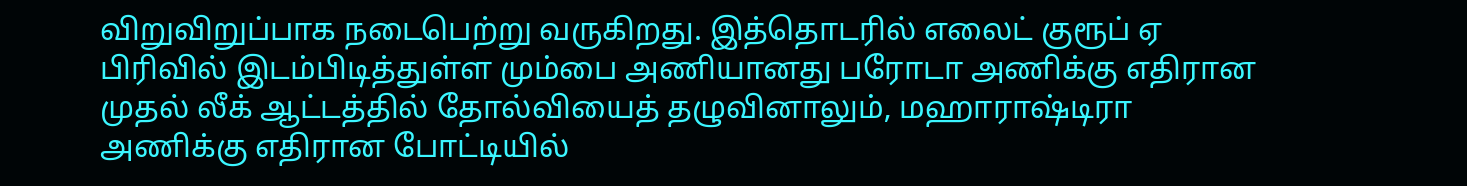விறுவிறுப்பாக நடைபெற்று வருகிறது. இத்தொடரில் எலைட் குரூப் ஏ பிரிவில் இடம்பிடித்துள்ள மும்பை அணியானது பரோடா அணிக்கு எதிரான முதல் லீக் ஆட்டத்தில் தோல்வியைத் தழுவினாலும், மஹாராஷ்டிரா அணிக்கு எதிரான போட்டியில்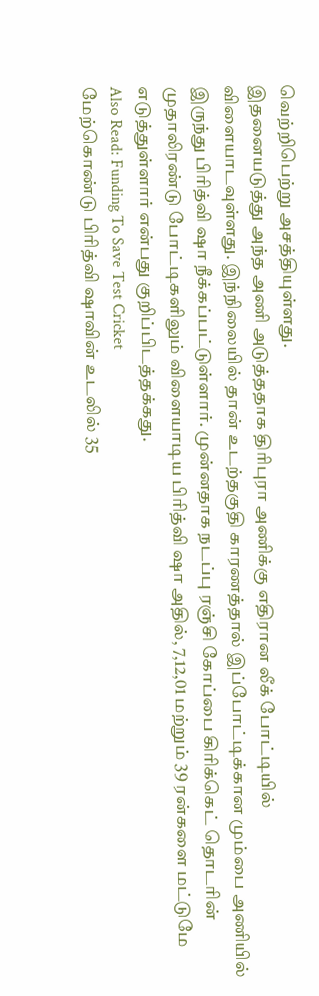வெற்றிபெற்று அசத்தியுள்ளது.
இதனையடுத்து அந்த அணி அடுத்ததாக திரிபுரா அணிக்கு எதிரான லீக் போட்டியில் விளையாடவுள்ளது. இந்நிலையில் தான் உடற்தகுதி காரணத்தால் இப்போட்டிக்கான மும்பை அணியில் இருந்து பிரித்வி ஷா நீக்கப்பட்டுள்ளார். முன்னதாக நடப்பு ரஞ்சி கோப்பை கிரிக்கெட் தொடரின் முதாலிரண்டு போட்டிகளிலும் விளையாடிய பிரித்வி ஷா அதில், 7,12,01 மற்றும் 39 ரன்களை மட்டுமே எடுத்துள்ளார் என்பது குறிப்பிடத்தக்கது.
Also Read: Funding To Save Test Cricket
மேற்கொண்டு பிரித்வி ஷாவின் உடலில் 35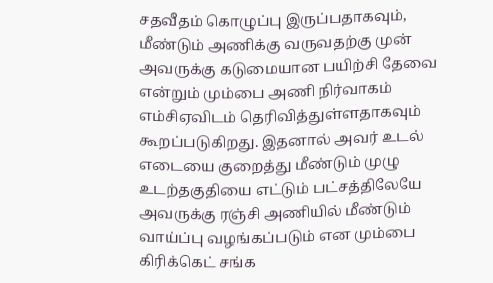சதவீதம் கொழுப்பு இருப்பதாகவும், மீண்டும் அணிக்கு வருவதற்கு முன் அவருக்கு கடுமையான பயிற்சி தேவை என்றும் மும்பை அணி நிர்வாகம் எம்சிஏவிடம் தெரிவித்துள்ளதாகவும் கூறப்படுகிறது. இதனால் அவர் உடல் எடையை குறைத்து மீண்டும் முழு உடற்தகுதியை எட்டும் பட்சத்திலேயே அவருக்கு ரஞ்சி அணியில் மீண்டும் வாய்ப்பு வழங்கப்படும் என மும்பை கிரிக்கெட் சங்க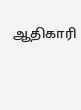ஆதிகாரி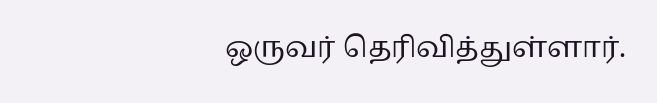ஒருவர் தெரிவித்துள்ளார்.